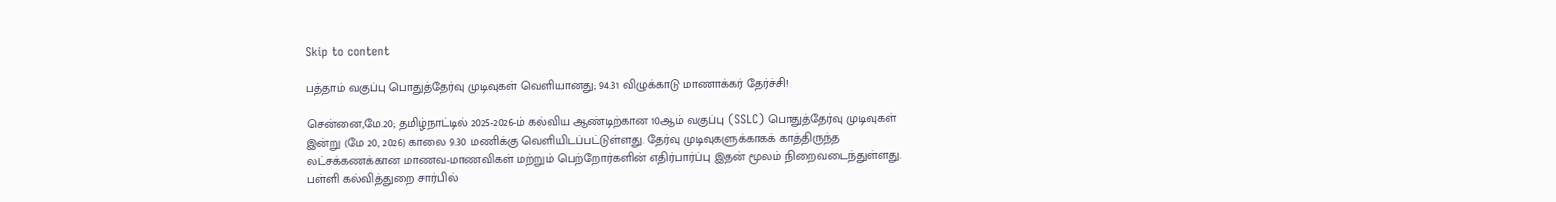Skip to content

பத்தாம் வகுப்பு பொதுத்தேர்வு முடிவுகள் வெளியானது; 94.31 விழுக்காடு மாணாக்கர் தேர்ச்சி!

சென்னை,மே.20; தமிழ்நாட்டில் 2025-2026-ம் கல்விய ஆண்டிற்கான 10ஆம் வகுப்பு (SSLC) பொதுத்தேர்வு முடிவுகள் இன்று (மே 20, 2026) காலை 9.30 மணிக்கு வெளியிடப்பட்டுள்ளது. தேர்வு முடிவுகளுக்காகக் காத்திருந்த லட்சக்கணக்கான மாணவ-மாணவிகள் மற்றும் பெற்றோர்களின் எதிர்பார்ப்பு இதன் மூலம் நிறைவடைந்துள்ளது. பள்ளி கல்வித்துறை சார்பில்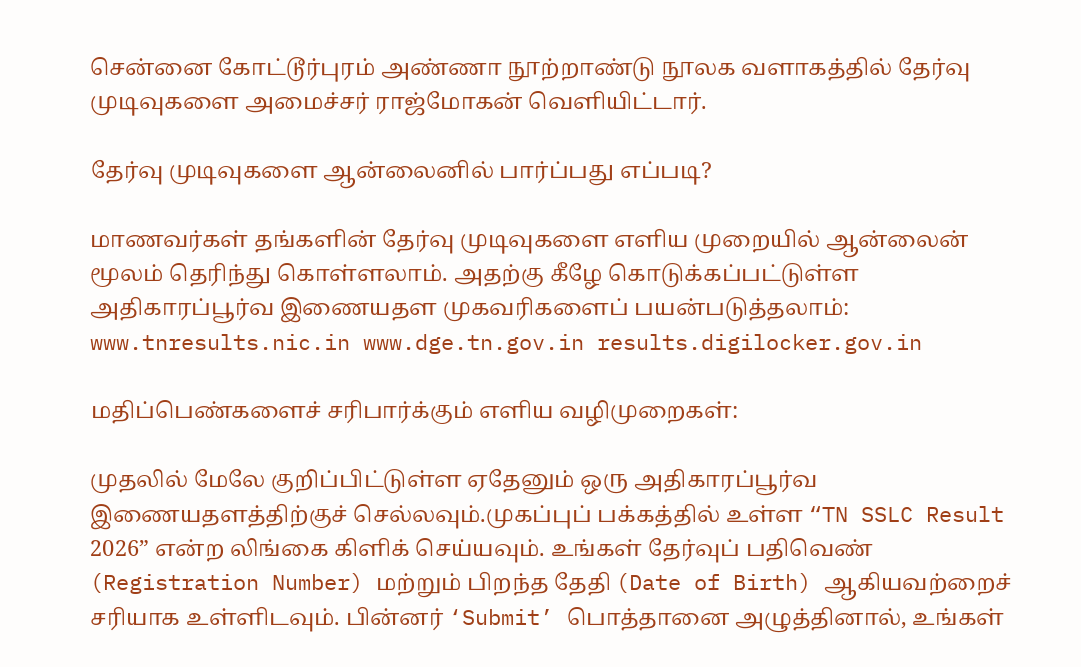சென்னை கோட்டூர்புரம் அண்ணா நூற்றாண்டு நூலக வளாகத்தில் தேர்வு முடிவுகளை அமைச்சர் ராஜ்மோகன் வெளியிட்டார்.

தேர்வு முடிவுகளை ஆன்லைனில் பார்ப்பது எப்படி?

மாணவர்கள் தங்களின் தேர்வு முடிவுகளை எளிய முறையில் ஆன்லைன் மூலம் தெரிந்து கொள்ளலாம். அதற்கு கீழே கொடுக்கப்பட்டுள்ள அதிகாரப்பூர்வ இணையதள முகவரிகளைப் பயன்படுத்தலாம்: www.tnresults.nic.in www.dge.tn.gov.in results.digilocker.gov.in

மதிப்பெண்களைச் சரிபார்க்கும் எளிய வழிமுறைகள்:

முதலில் மேலே குறிப்பிட்டுள்ள ஏதேனும் ஒரு அதிகாரப்பூர்வ இணையதளத்திற்குச் செல்லவும்.முகப்புப் பக்கத்தில் உள்ள “TN SSLC Result 2026” என்ற லிங்கை கிளிக் செய்யவும். உங்கள் தேர்வுப் பதிவெண் (Registration Number) மற்றும் பிறந்த தேதி (Date of Birth) ஆகியவற்றைச் சரியாக உள்ளிடவும். பின்னர் ‘Submit’ பொத்தானை அழுத்தினால், உங்கள்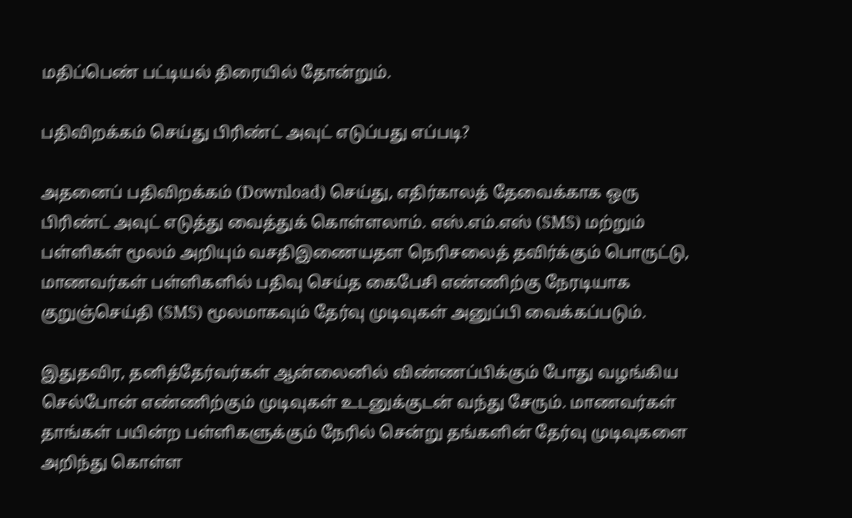மதிப்பெண் பட்டியல் திரையில் தோன்றும்.

பதிவிறக்கம் செய்து பிரிண்ட் அவுட் எடுப்பது எப்படி?

அதனைப் பதிவிறக்கம் (Download) செய்து, எதிர்காலத் தேவைக்காக ஒரு பிரிண்ட் அவுட் எடுத்து வைத்துக் கொள்ளலாம். எஸ்.எம்.எஸ் (SMS) மற்றும் பள்ளிகள் மூலம் அறியும் வசதிஇணையதள நெரிசலைத் தவிர்க்கும் பொருட்டு, மாணவர்கள் பள்ளிகளில் பதிவு செய்த கைபேசி எண்ணிற்கு நேரடியாக குறுஞ்செய்தி (SMS) மூலமாகவும் தேர்வு முடிவுகள் அனுப்பி வைக்கப்படும்.

இதுதவிர, தனித்தேர்வர்கள் ஆன்லைனில் விண்ணப்பிக்கும் போது வழங்கிய செல்போன் எண்ணிற்கும் முடிவுகள் உடனுக்குடன் வந்து சேரும். மாணவர்கள் தாங்கள் பயின்ற பள்ளிகளுக்கும் நேரில் சென்று தங்களின் தேர்வு முடிவுகளை அறிந்து கொள்ள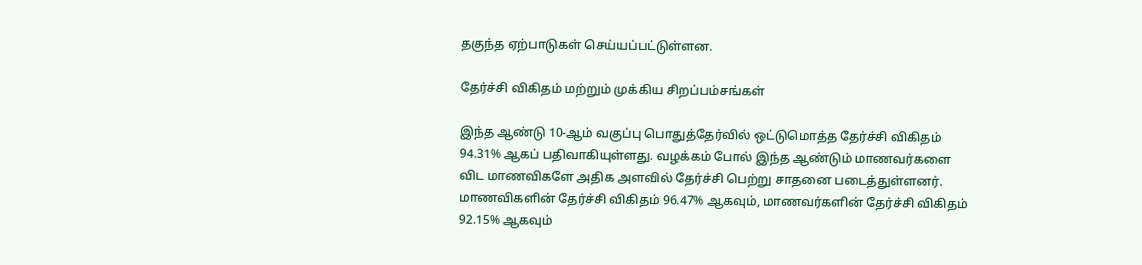தகுந்த ஏற்பாடுகள் செய்யப்பட்டுள்ளன.

தேர்ச்சி விகிதம் மற்றும் முக்கிய சிறப்பம்சங்கள்

இந்த ஆண்டு 10-ஆம் வகுப்பு பொதுத்தேர்வில் ஒட்டுமொத்த தேர்ச்சி விகிதம் 94.31% ஆகப் பதிவாகியுள்ளது. வழக்கம் போல் இந்த ஆண்டும் மாணவர்களை விட மாணவிகளே அதிக அளவில் தேர்ச்சி பெற்று சாதனை படைத்துள்ளனர். மாணவிகளின் தேர்ச்சி விகிதம் 96.47% ஆகவும், மாணவர்களின் தேர்ச்சி விகிதம் 92.15% ஆகவும்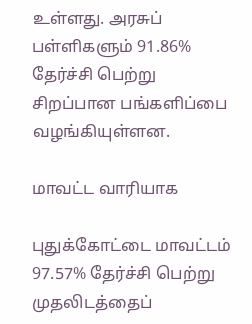உள்ளது. அரசுப் பள்ளிகளும் 91.86% தேர்ச்சி பெற்று சிறப்பான பங்களிப்பை வழங்கியுள்ளன.

மாவட்ட வாரியாக

புதுக்கோட்டை மாவட்டம் 97.57% தேர்ச்சி பெற்று முதலிடத்தைப்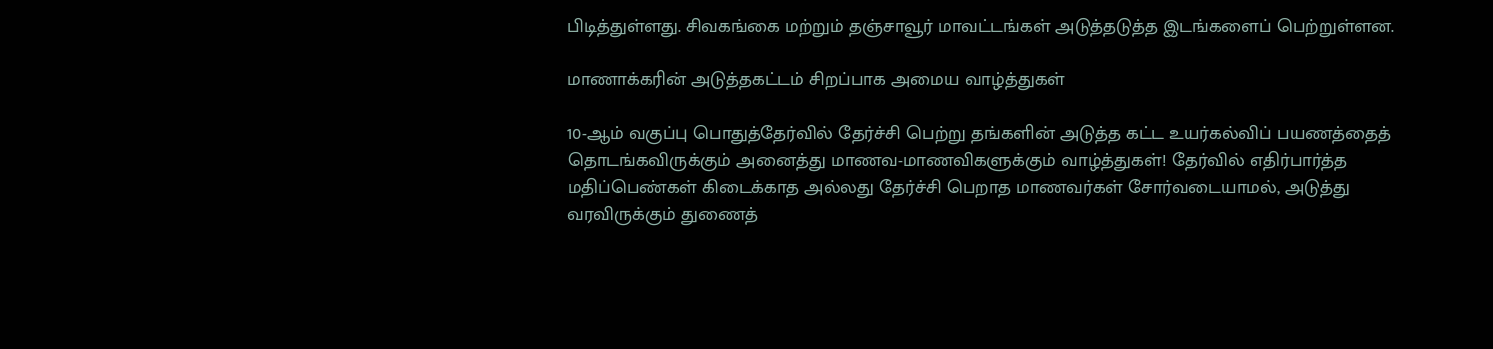பிடித்துள்ளது. சிவகங்கை மற்றும் தஞ்சாவூர் மாவட்டங்கள் அடுத்தடுத்த இடங்களைப் பெற்றுள்ளன.

மாணாக்கரின் அடுத்தகட்டம் சிறப்பாக அமைய வாழ்த்துகள்

10-ஆம் வகுப்பு பொதுத்தேர்வில் தேர்ச்சி பெற்று தங்களின் அடுத்த கட்ட உயர்கல்விப் பயணத்தைத் தொடங்கவிருக்கும் அனைத்து மாணவ-மாணவிகளுக்கும் வாழ்த்துகள்! தேர்வில் எதிர்பார்த்த மதிப்பெண்கள் கிடைக்காத அல்லது தேர்ச்சி பெறாத மாணவர்கள் சோர்வடையாமல், அடுத்து வரவிருக்கும் துணைத்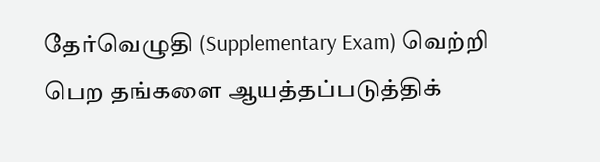தேர்வெழுதி (Supplementary Exam) வெற்றி பெற தங்களை ஆயத்தப்படுத்திக்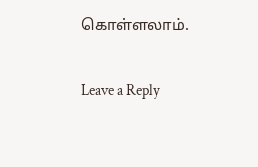கொள்ளலாம்.

Leave a Reply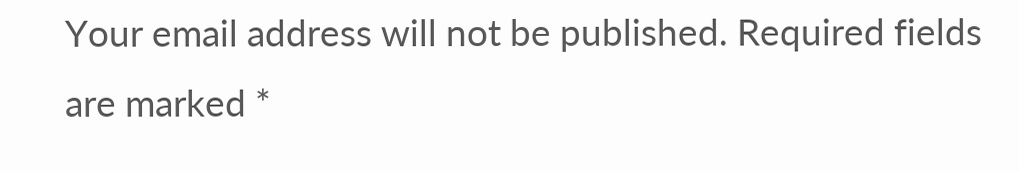Your email address will not be published. Required fields are marked *